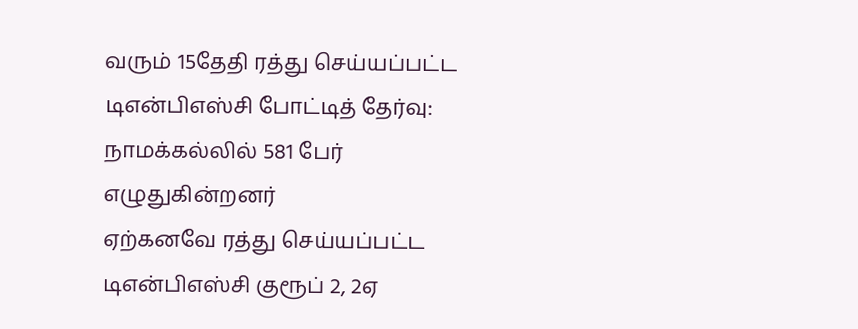வரும் 15தேதி ரத்து செய்யப்பட்ட டிஎன்பிஎஸ்சி போட்டித் தேர்வு: நாமக்கல்லில் 581 பேர் எழுதுகின்றனர்
ஏற்கனவே ரத்து செய்யப்பட்ட டிஎன்பிஎஸ்சி குரூப் 2, 2ஏ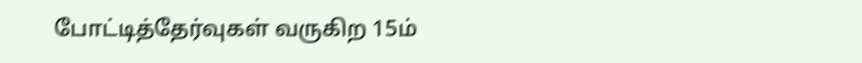போட்டித்தேர்வுகள் வருகிற 15ம்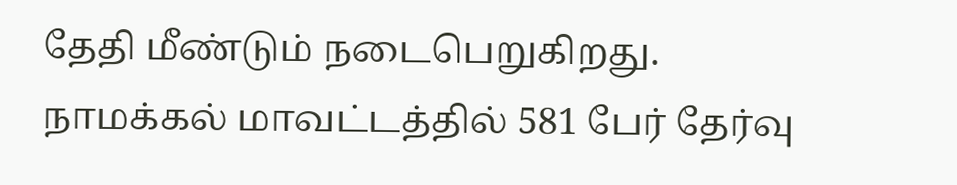தேதி மீண்டும் நடைபெறுகிறது. நாமக்கல் மாவட்டத்தில் 581 பேர் தேர்வு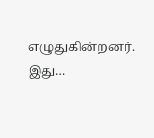எழுதுகின்றனர். இது…